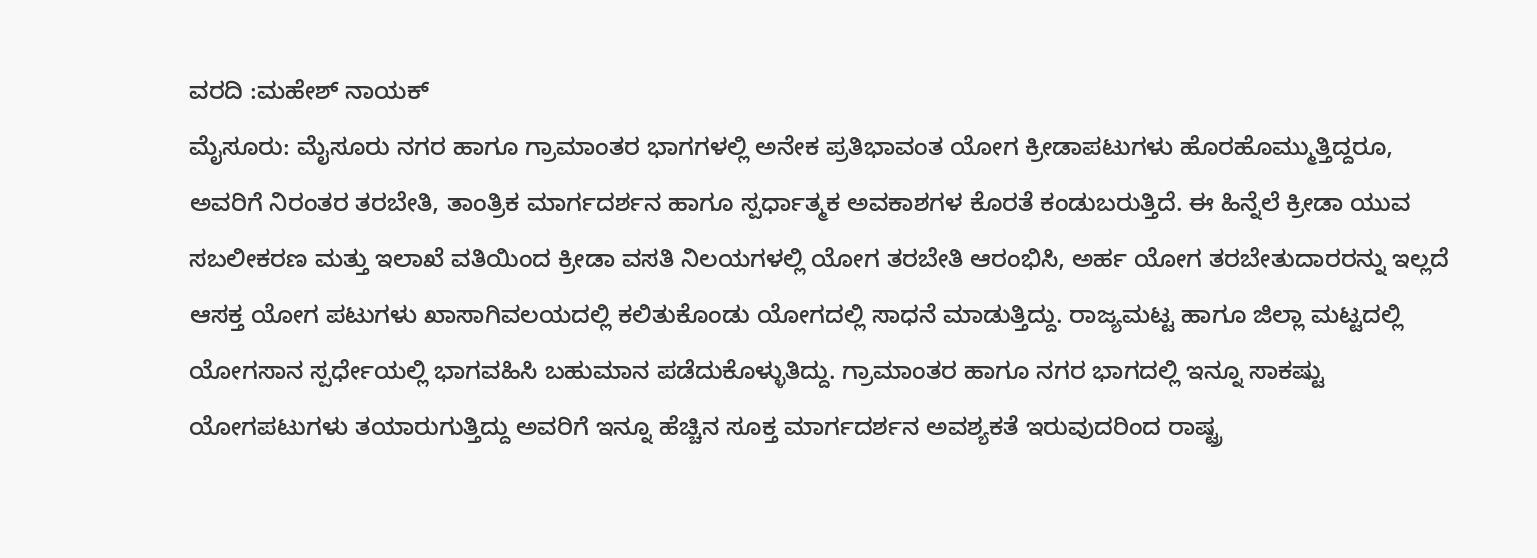ವರದಿ :ಮಹೇಶ್ ನಾಯಕ್
ಮೈಸೂರು: ಮೈಸೂರು ನಗರ ಹಾಗೂ ಗ್ರಾಮಾಂತರ ಭಾಗಗಳಲ್ಲಿ ಅನೇಕ ಪ್ರತಿಭಾವಂತ ಯೋಗ ಕ್ರೀಡಾಪಟುಗಳು ಹೊರಹೊಮ್ಮುತ್ತಿದ್ದರೂ, ಅವರಿಗೆ ನಿರಂತರ ತರಬೇತಿ, ತಾಂತ್ರಿಕ ಮಾರ್ಗದರ್ಶನ ಹಾಗೂ ಸ್ಪರ್ಧಾತ್ಮಕ ಅವಕಾಶಗಳ ಕೊರತೆ ಕಂಡುಬರುತ್ತಿದೆ. ಈ ಹಿನ್ನೆಲೆ ಕ್ರೀಡಾ ಯುವ ಸಬಲೀಕರಣ ಮತ್ತು ಇಲಾಖೆ ವತಿಯಿಂದ ಕ್ರೀಡಾ ವಸತಿ ನಿಲಯಗಳಲ್ಲಿ ಯೋಗ ತರಬೇತಿ ಆರಂಭಿಸಿ, ಅರ್ಹ ಯೋಗ ತರಬೇತುದಾರರನ್ನು ಇಲ್ಲದೆ ಆಸಕ್ತ ಯೋಗ ಪಟುಗಳು ಖಾಸಾಗಿವಲಯದಲ್ಲಿ ಕಲಿತುಕೊಂಡು ಯೋಗದಲ್ಲಿ ಸಾಧನೆ ಮಾಡುತ್ತಿದ್ದು. ರಾಜ್ಯಮಟ್ಟ ಹಾಗೂ ಜಿಲ್ಲಾ ಮಟ್ಟದಲ್ಲಿ ಯೋಗಸಾನ ಸ್ಪರ್ಧೇಯಲ್ಲಿ ಭಾಗವಹಿಸಿ ಬಹುಮಾನ ಪಡೆದುಕೊಳ್ಳುತಿದ್ದು. ಗ್ರಾಮಾಂತರ ಹಾಗೂ ನಗರ ಭಾಗದಲ್ಲಿ ಇನ್ನೂ ಸಾಕಷ್ಟು ಯೋಗಪಟುಗಳು ತಯಾರುಗುತ್ತಿದ್ದು ಅವರಿಗೆ ಇನ್ನೂ ಹೆಚ್ಚಿನ ಸೂಕ್ತ ಮಾರ್ಗದರ್ಶನ ಅವಶ್ಯಕತೆ ಇರುವುದರಿಂದ ರಾಷ್ಟ್ರ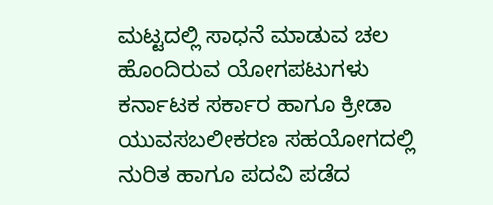ಮಟ್ಟದಲ್ಲಿ ಸಾಧನೆ ಮಾಡುವ ಚಲ ಹೊಂದಿರುವ ಯೋಗಪಟುಗಳು ಕರ್ನಾಟಕ ಸರ್ಕಾರ ಹಾಗೂ ಕ್ರೀಡಾ ಯುವಸಬಲೀಕರಣ ಸಹಯೋಗದಲ್ಲಿ ನುರಿತ ಹಾಗೂ ಪದವಿ ಪಡೆದ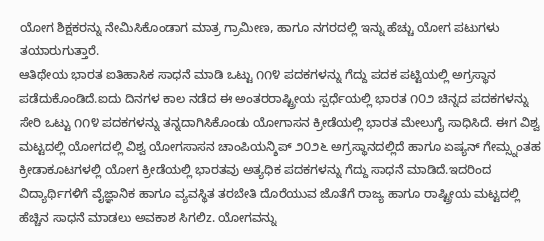ಯೋಗ ಶಿಕ್ಷಕರನ್ನು ನೇಮಿಸಿಕೊಂಡಾಗ ಮಾತ್ರ ಗ್ರಾಮೀಣ, ಹಾಗೂ ನಗರದಲ್ಲಿ ಇನ್ನು ಹೆಚ್ಚು ಯೋಗ ಪಟುಗಳು ತಯಾರುಗುತ್ತಾರೆ.
ಆತಿಥೇಯ ಭಾರತ ಐತಿಹಾಸಿಕ ಸಾಧನೆ ಮಾಡಿ ಒಟ್ಟು ೧೧೪ ಪದಕಗಳನ್ನು ಗೆದ್ದು ಪದಕ ಪಟ್ಟಿಯಲ್ಲಿ ಅಗ್ರಸ್ಥಾನ ಪಡೆದುಕೊಂಡಿದೆ.ಐದು ದಿನಗಳ ಕಾಲ ನಡೆದ ಈ ಅಂತರರಾಷ್ಟ್ರೀಯ ಸ್ಪರ್ಧೆಯಲ್ಲಿ ಭಾರತ ೧೦೨ ಚಿನ್ನದ ಪದಕಗಳನ್ನು ಸೇರಿ ಒಟ್ಟು ೧೧೪ ಪದಕಗಳನ್ನು ತನ್ನದಾಗಿಸಿಕೊಂಡು ಯೋಗಾಸನ ಕ್ರೀಡೆಯಲ್ಲಿ ಭಾರತ ಮೇಲುಗೈ ಸಾಧಿಸಿದೆ. ಈಗ ವಿಶ್ವ ಮಟ್ಟದಲ್ಲಿ ಯೋಗದಲ್ಲಿ ವಿಶ್ವ ಯೋಗಸಾಸನ ಚಾಂಪಿಯನ್ಶಿಪ್ ೨೦೨೬ ಅಗ್ರಸ್ಥಾನದಲ್ಲಿದೆ ಹಾಗೂ ಏಷ್ಯನ್ ಗೇಮ್ಸ್ನಂತಹ ಕ್ರೀಡಾಕೂಟಗಳಲ್ಲಿ ಯೋಗ ಕ್ರೀಡೆಯಲ್ಲಿ ಭಾರತವು ಅತ್ಯಧಿಕ ಪದಕಗಳನ್ನು ಗೆದ್ದು ಸಾಧನೆ ಮಾಡಿದೆ.ಇದರಿಂದ ವಿದ್ಯಾರ್ಥಿಗಳಿಗೆ ವೈಜ್ಞಾನಿಕ ಹಾಗೂ ವ್ಯವಸ್ಥಿತ ತರಬೇತಿ ದೊರೆಯುವ ಜೊತೆಗೆ ರಾಜ್ಯ ಹಾಗೂ ರಾಷ್ಟ್ರೀಯ ಮಟ್ಟದಲ್ಲಿ ಹೆಚ್ಚಿನ ಸಾಧನೆ ಮಾಡಲು ಅವಕಾಶ ಸಿಗಲಿz. ಯೋಗವನ್ನು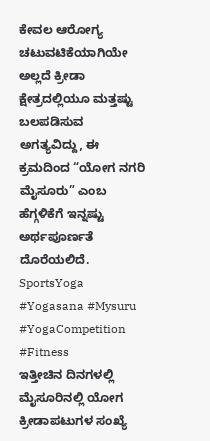ಕೇವಲ ಆರೋಗ್ಯ ಚಟುವಟಿಕೆಯಾಗಿಯೇ ಅಲ್ಲದೆ ಕ್ರೀಡಾ ಕ್ಷೇತ್ರದಲ್ಲಿಯೂ ಮತ್ತಷ್ಟು ಬಲಪಡಿಸುವ ಅಗತ್ಯವಿದ್ದು, ಈ ಕ್ರಮದಿಂದ “ಯೋಗ ನಗರಿ ಮೈಸೂರು” ಎಂಬ ಹೆಗ್ಗಳಿಕೆಗೆ ಇನ್ನಷ್ಟು ಅರ್ಥಪೂರ್ಣತೆ ದೊರೆಯಲಿದೆ.
SportsYoga #Yogasana #Mysuru #YogaCompetition #Fitness
ಇತ್ತೀಚಿನ ದಿನಗಳಲ್ಲಿ ಮೈಸೂರಿನಲ್ಲಿ ಯೋಗ ಕ್ರೀಡಾಪಟುಗಳ ಸಂಖ್ಯೆ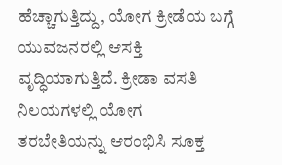ಹೆಚ್ಚಾಗುತ್ತಿದ್ದು, ಯೋಗ ಕ್ರೀಡೆಯ ಬಗ್ಗೆ ಯುವಜನರಲ್ಲಿ ಆಸಕ್ತಿ ವೃದ್ಧಿಯಾಗುತ್ತಿದೆ. ಕ್ರೀಡಾ ವಸತಿ ನಿಲಯಗಳಲ್ಲಿ ಯೋಗ ತರಬೇತಿಯನ್ನು ಆರಂಭಿಸಿ ಸೂಕ್ತ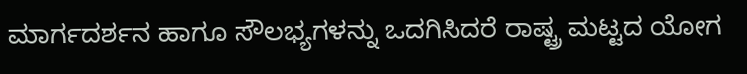ಮಾರ್ಗದರ್ಶನ ಹಾಗೂ ಸೌಲಭ್ಯಗಳನ್ನು ಒದಗಿಸಿದರೆ ರಾಷ್ಟ್ರ ಮಟ್ಟದ ಯೋಗ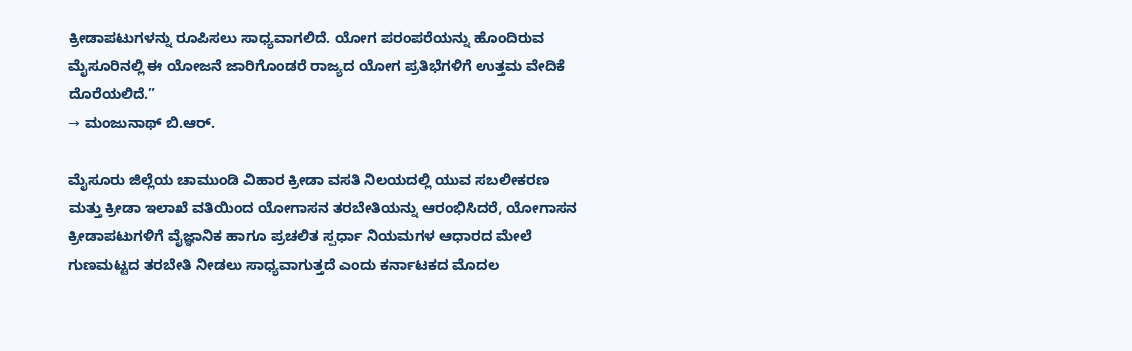ಕ್ರೀಡಾಪಟುಗಳನ್ನು ರೂಪಿಸಲು ಸಾಧ್ಯವಾಗಲಿದೆ. ಯೋಗ ಪರಂಪರೆಯನ್ನು ಹೊಂದಿರುವ ಮೈಸೂರಿನಲ್ಲಿ ಈ ಯೋಜನೆ ಜಾರಿಗೊಂಡರೆ ರಾಜ್ಯದ ಯೋಗ ಪ್ರತಿಭೆಗಳಿಗೆ ಉತ್ತಮ ವೇದಿಕೆ ದೊರೆಯಲಿದೆ.”
→ ಮಂಜುನಾಥ್ ಬಿ.ಆರ್.

ಮೈಸೂರು ಜಿಲ್ಲೆಯ ಚಾಮುಂಡಿ ವಿಹಾರ ಕ್ರೀಡಾ ವಸತಿ ನಿಲಯದಲ್ಲಿ ಯುವ ಸಬಲೀಕರಣ ಮತ್ತು ಕ್ರೀಡಾ ಇಲಾಖೆ ವತಿಯಿಂದ ಯೋಗಾಸನ ತರಬೇತಿಯನ್ನು ಆರಂಭಿಸಿದರೆ, ಯೋಗಾಸನ ಕ್ರೀಡಾಪಟುಗಳಿಗೆ ವೈಜ್ಞಾನಿಕ ಹಾಗೂ ಪ್ರಚಲಿತ ಸ್ಪರ್ಧಾ ನಿಯಮಗಳ ಆಧಾರದ ಮೇಲೆ ಗುಣಮಟ್ಟದ ತರಬೇತಿ ನೀಡಲು ಸಾಧ್ಯವಾಗುತ್ತದೆ ಎಂದು ಕರ್ನಾಟಕದ ಮೊದಲ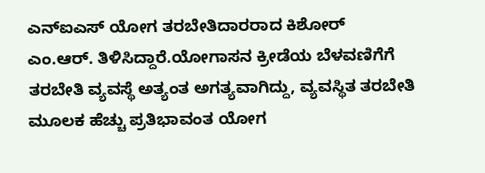ಎನ್ಐಎಸ್ ಯೋಗ ತರಬೇತಿದಾರರಾದ ಕಿಶೋರ್ ಎಂ.ಆರ್. ತಿಳಿಸಿದ್ದಾರೆ.ಯೋಗಾಸನ ಕ್ರೀಡೆಯ ಬೆಳವಣಿಗೆಗೆ ತರಬೇತಿ ವ್ಯವಸ್ಥೆ ಅತ್ಯಂತ ಅಗತ್ಯವಾಗಿದ್ದು, ವ್ಯವಸ್ಥಿತ ತರಬೇತಿ ಮೂಲಕ ಹೆಚ್ಚು ಪ್ರತಿಭಾವಂತ ಯೋಗ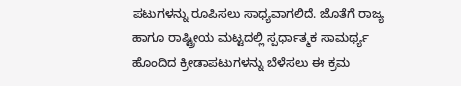ಪಟುಗಳನ್ನು ರೂಪಿಸಲು ಸಾಧ್ಯವಾಗಲಿದೆ. ಜೊತೆಗೆ ರಾಜ್ಯ ಹಾಗೂ ರಾಷ್ಟ್ರೀಯ ಮಟ್ಟದಲ್ಲಿ ಸ್ಪರ್ಧಾತ್ಮಕ ಸಾಮರ್ಥ್ಯ ಹೊಂದಿದ ಕ್ರೀಡಾಪಟುಗಳನ್ನು ಬೆಳೆಸಲು ಈ ಕ್ರಮ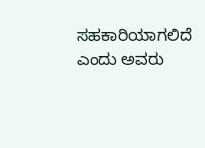ಸಹಕಾರಿಯಾಗಲಿದೆ ಎಂದು ಅವರು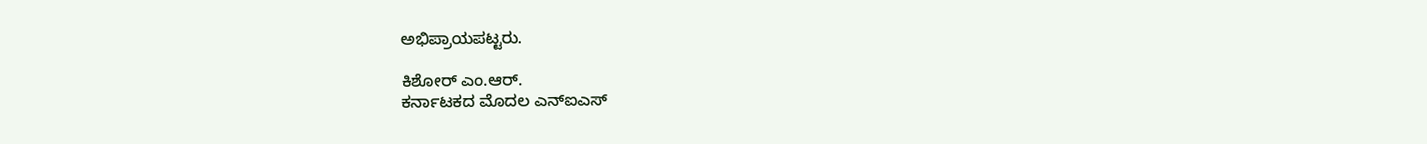ಅಭಿಪ್ರಾಯಪಟ್ಟರು.

ಕಿಶೋರ್ ಎಂ.ಆರ್.
ಕರ್ನಾಟಕದ ಮೊದಲ ಎನ್ಐಎಸ್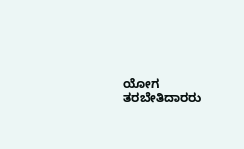ಯೋಗ ತರಬೇತಿದಾರರು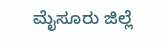ಮೈಸೂರು ಜಿಲ್ಲೆ